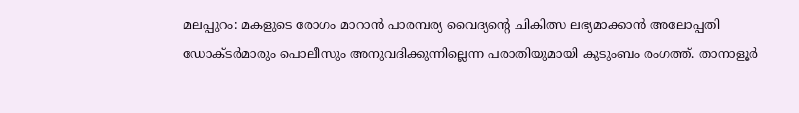മലപ്പുറം: മകളുടെ രോഗം മാറാൻ പാരമ്പര്യ വൈദ്യന്റെ ചികിത്സ ലഭ്യമാക്കാൻ അലോപ്പതി ഡോക്ടർമാരും പൊലീസും അനുവദിക്കുന്നില്ലെന്ന പരാതിയുമായി കുടുംബം രംഗത്ത്. താനാളൂർ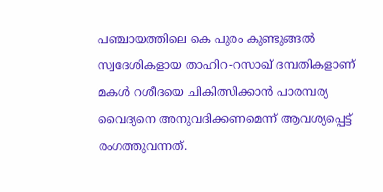പഞ്ചായത്തിലെ കെ പുരം കുണ്ടുങ്ങൽ സ്വദേശികളായ താഹിറ-റസാഖ് ദമ്പതികളാണ് മകൾ റശീദയെ ചികിത്സിക്കാൻ പാരമ്പര്യ വൈദ്യനെ അനുവദിക്കണമെന്ന് ആവശ്യപ്പെട്ട് രംഗത്തുവന്നത്.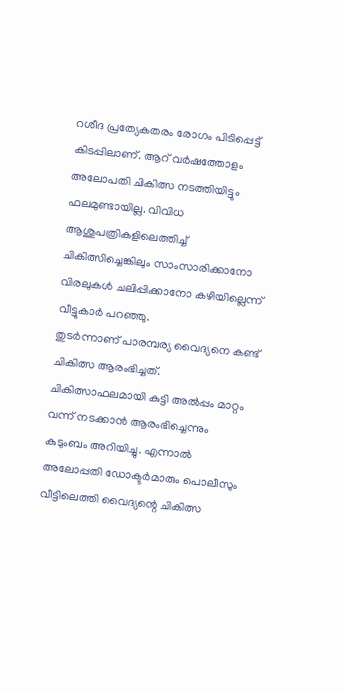റശീദ പ്രത്യേകതരം രോഗം പിടിപ്പെട്ട് കിടപ്പിലാണ്. ആറ് വർഷത്തോളം അലോപതി ചികിത്സ നടത്തിയിട്ടും ഫലമുണ്ടായില്ല. വിവിധ ആശുപത്രികളിലെത്തിച്ച് ചികിത്സിച്ചെങ്കിലും സാംസാരിക്കാനോ വിരലുകൾ ചലിപ്പിക്കാനോ കഴിയില്ലെന്ന് വീട്ടുകാർ പറഞ്ഞു.
തുടർന്നാണ് പാരമ്പര്യ വൈദ്യനെ കണ്ട് ചികിത്സ ആരംഭിച്ചത്.
ചികിത്സാഫലമായി കുട്ടി അൽപ്പം മാറ്റം വന്ന് നടക്കാൻ ആരംഭിച്ചെന്നും കുടുംബം അറിയിച്ചു. എന്നാൽ അലോപ്പതി ഡോക്ടർമാരും പൊലീസും വീട്ടിലെത്തി വൈദ്യന്റെ ചികിത്സ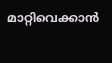മാറ്റിവെക്കാൻ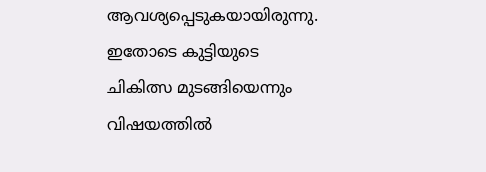ആവശ്യപ്പെടുകയായിരുന്നു. ഇതോടെ കുട്ടിയുടെ ചികിത്സ മുടങ്ങിയെന്നും വിഷയത്തിൽ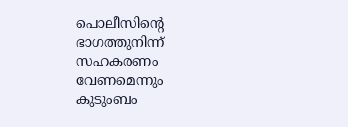പൊലീസിന്റെ ഭാഗത്തുനിന്ന് സഹകരണം വേണമെന്നും കുടുംബം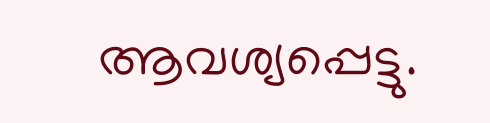ആവശ്യപ്പെട്ടു.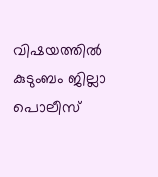വിഷയത്തിൽ കുടുംബം ജില്ലാ പൊലീസ്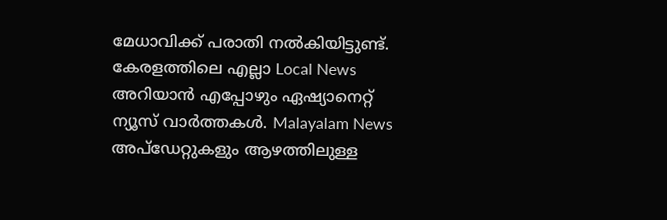മേധാവിക്ക് പരാതി നൽകിയിട്ടുണ്ട്.
കേരളത്തിലെ എല്ലാ Local News അറിയാൻ എപ്പോഴും ഏഷ്യാനെറ്റ് ന്യൂസ് വാർത്തകൾ. Malayalam News അപ്ഡേറ്റുകളും ആഴത്തിലുള്ള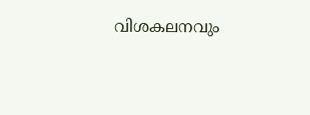വിശകലനവും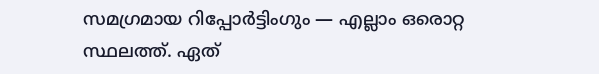സമഗ്രമായ റിപ്പോർട്ടിംഗും — എല്ലാം ഒരൊറ്റ സ്ഥലത്ത്. ഏത്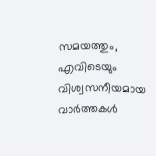സമയത്തും, എവിടെയും വിശ്വസനീയമായ വാർത്തകൾ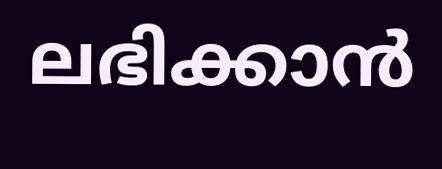ലഭിക്കാൻ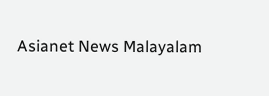Asianet News Malayalam